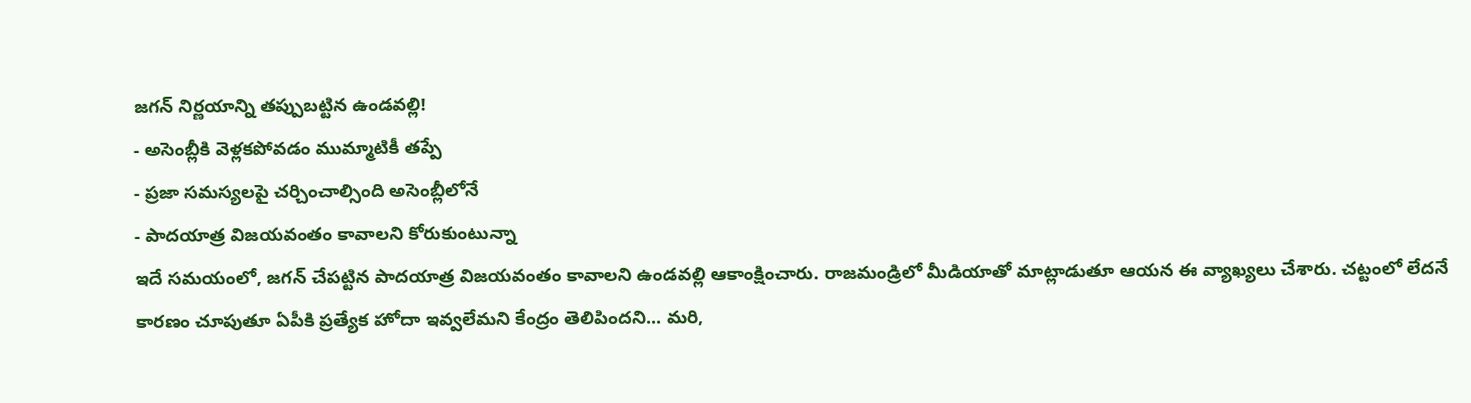జగన్ నిర్ణయాన్ని తప్పుబట్టిన ఉండవల్లి!
- అసెంబ్లీకి వెళ్లకపోవడం ముమ్మాటికీ తప్పే
- ప్రజా సమస్యలపై చర్చించాల్సింది అసెంబ్లీలోనే
- పాదయాత్ర విజయవంతం కావాలని కోరుకుంటున్నా
ఇదే సమయంలో, జగన్ చేపట్టిన పాదయాత్ర విజయవంతం కావాలని ఉండవల్లి ఆకాంక్షించారు. రాజమండ్రిలో మీడియాతో మాట్లాడుతూ ఆయన ఈ వ్యాఖ్యలు చేశారు. చట్టంలో లేదనే కారణం చూపుతూ ఏపీకి ప్రత్యేక హోదా ఇవ్వలేమని కేంద్రం తెలిపిందని... మరి,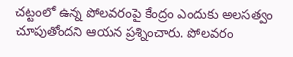చట్టంలో ఉన్న పోలవరంపై కేంద్రం ఎందుకు అలసత్వం చూపుతోందని ఆయన ప్రశ్నించారు. పోలవరం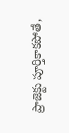ప్రాజెక్టు పూర్తికాకపోతే,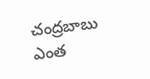చంద్రబాబు ఎంత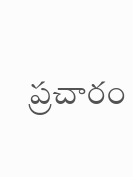ప్రచారం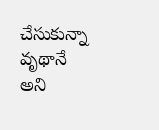చేసుకున్నా వృథానే అని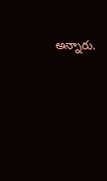అన్నారు.